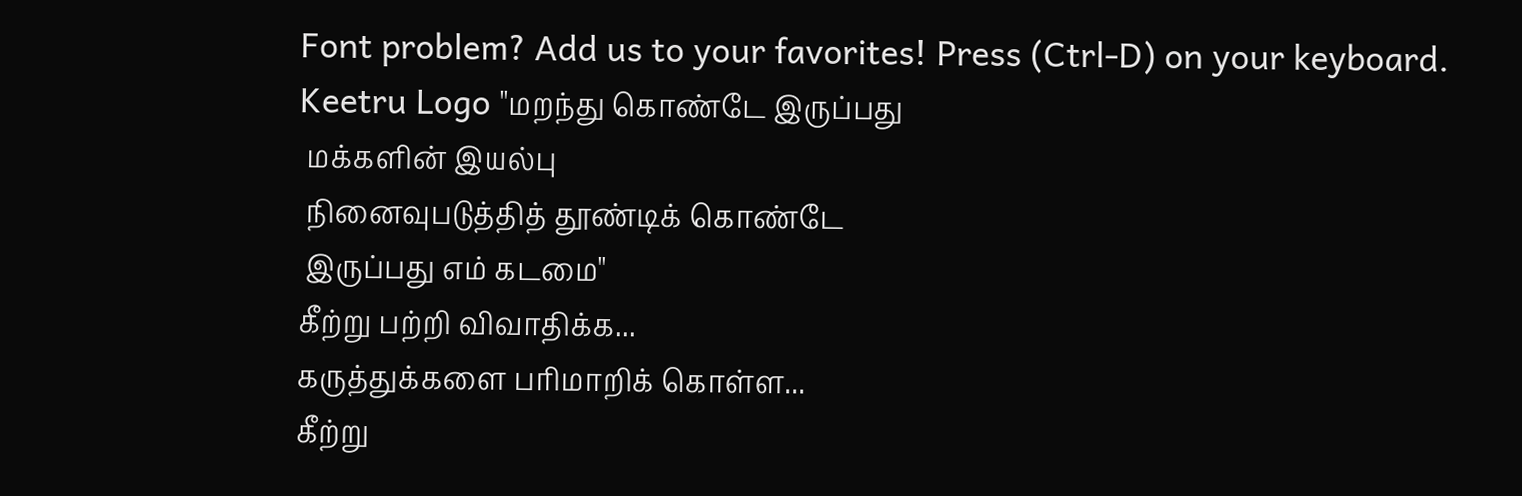Font problem? Add us to your favorites! Press (Ctrl-D) on your keyboard.
Keetru Logo "மறந்து கொண்டே இருப்பது
 மக்களின் இயல்பு
 நினைவுபடுத்தித் தூண்டிக் கொண்டே
 இருப்பது எம் கடமை"
கீற்று பற்றி விவாதிக்க...
கருத்துக்களை பரிமாறிக் கொள்ள...
கீற்று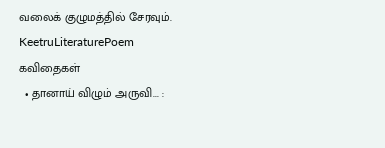வலைக் குழுமத்தில் சேரவும்.
KeetruLiteraturePoem
கவிதைகள்
  • தானாய் விழும் அருவி... :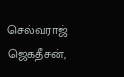செல்வராஜ் ஜெகதீசன்,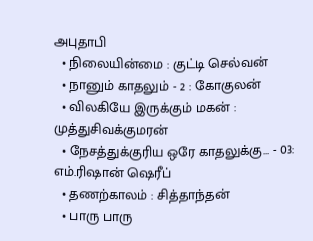அபுதாபி
  • நிலையின்மை : குட்டி செல்வன்
  • நானும் காதலும் - 2 : கோகுலன்
  • விலகியே இருக்கும் மகன் : முத்துசிவக்குமரன்
  • நேசத்துக்குரிய ஒரே காதலுக்கு... - 03: எம்.ரிஷான் ஷெரீப்
  • தணற்காலம் : சித்தாந்தன்
  • பாரு பாரு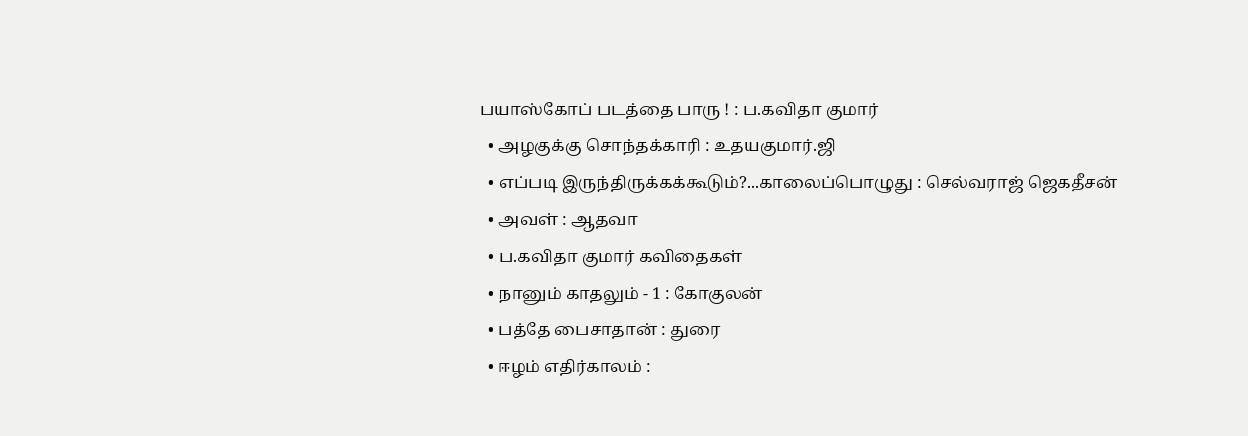பயாஸ்கோப் படத்தை பாரு ! : ப.கவிதா குமார்
  • அழகுக்கு சொந்தக்காரி : உதயகுமார்.ஜி
  • எப்படி இருந்திருக்கக்கூடும்?...காலைப்பொழுது : செல்வராஜ் ஜெகதீசன்
  • அவள் : ஆதவா
  • ப.கவிதா குமார் கவிதைகள்
  • நானும் காதலும் - 1 : கோகுலன்
  • பத்தே பைசாதான் : துரை
  • ஈழம் எதிர்காலம் :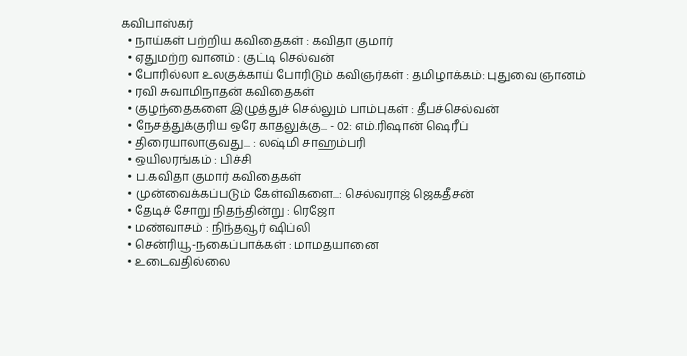கவிபாஸ்கர்
  • நாய்கள் பற்றிய கவிதைகள் : கவிதா குமார்
  • ஏதுமற்ற வானம் : குட்டி செல்வன்
  • போரில்லா உலகுக்காய் போரிடும் கவிஞர்கள் : தமிழாக்கம்: புதுவை ஞானம்
  • ரவி சுவாமிநாதன் கவிதைகள்
  • குழந்தைகளை இழுத்துச் செல்லும் பாம்புகள் : தீபச்செல்வன்
  • நேசத்துக்குரிய ஒரே காதலுக்கு... - 02: எம்.ரிஷான் ஷெரீப்
  • திரையாலாகுவது... : லஷ்மி சாஹம்பரி
  • ஒயிலரங்கம் : பிச்சி
  • ப.கவிதா குமார் கவிதைகள்
  • முன்வைக்கப்படும் கேள்விகளை...: செல்வராஜ் ஜெகதீசன்
  • தேடிச் சோறு நிதந்தின்று : ரெஜோ
  • மண்வாசம் : நிந்தவூர் ஷிப்லி
  • சென்ரியூ-நகைப்பாக்கள் : மாமதயானை
  • உடைவதில்லை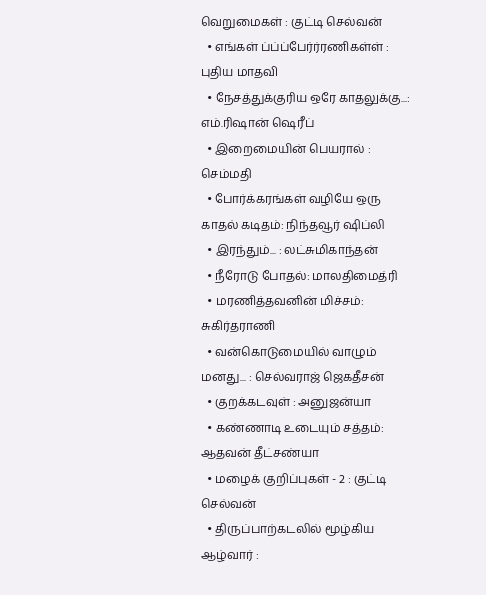வெறுமைகள் : குட்டி செல்வன்
  • எங்கள் ப்ப்ப்பேர்ர்ரணிகள்ள் : புதிய மாதவி
  • நேசத்துக்குரிய ஒரே காதலுக்கு...: எம்.ரிஷான் ஷெரீப்
  • இறைமையின் பெயரால் : செம்மதி
  • போர்க்கரங்கள் வழியே ஒரு காதல் கடிதம்: நிந்தவூர் ஷிப்லி
  • இரந்தும்... : லட்சுமிகாந்தன்
  • நீரோடு போதல்: மாலதிமைத்ரி
  • மரணித்தவனின் மிச்சம்: சுகிர்தராணி
  • வன்கொடுமையில் வாழும் மனது... : செல்வராஜ் ஜெகதீசன்
  • குறக்கடவுள் : அனுஜன்யா
  • கண்ணாடி உடையும் சத்தம்: ஆதவன் தீட்சண்யா
  • மழைக் குறிப்புகள் - 2 : குட்டி செல்வன்
  • திருப்பாற்கடலில் மூழ்கிய ஆழ்வார் :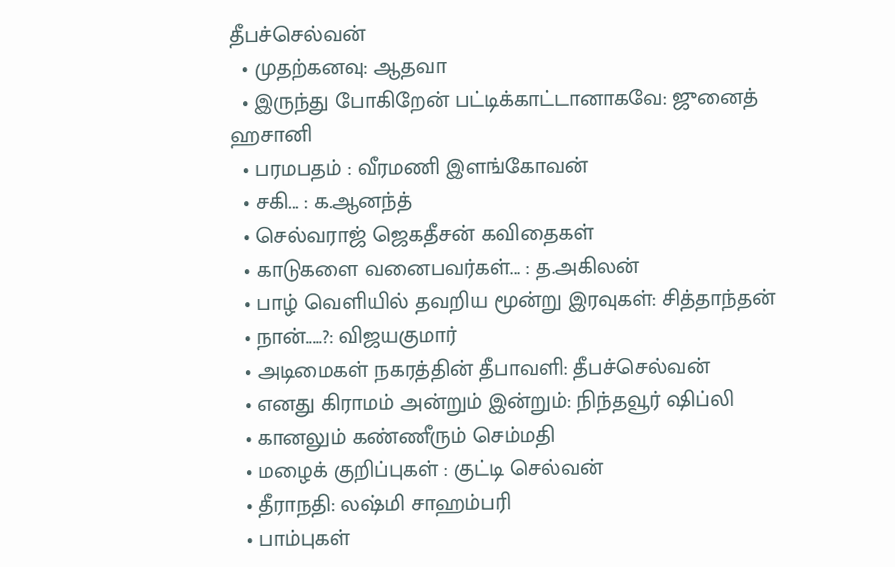தீபச்செல்வன்
  • முதற்கனவு: ஆதவா
  • இருந்து போகிறேன் பட்டிக்காட்டானாகவே: ஜுனைத் ஹசானி
  • பரமபதம் : வீரமணி இளங்கோவன்
  • சகி... : க.ஆனந்த்
  • செல்வராஜ் ஜெகதீசன் கவிதைகள்
  • காடுகளை வனைபவர்கள்... : த.அகிலன்
  • பாழ் வெளியில் தவறிய மூன்று இரவுகள்: சித்தாந்தன்
  • நான்.....?: விஜயகுமார்
  • அடிமைகள் நகரத்தின் தீபாவளி: தீபச்செல்வன்
  • எனது கிராமம் அன்றும் இன்றும்: நிந்தவூர் ஷிப்லி
  • கானலும் கண்ணீரும் செம்மதி
  • மழைக் குறிப்புகள் : குட்டி செல்வன்
  • தீராநதி: லஷ்மி சாஹம்பரி
  • பாம்புகள்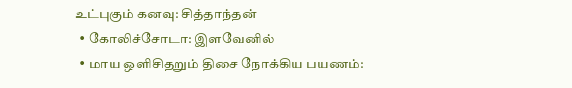உட்புகும் கனவு: சித்தாந்தன்
  • கோலிச்சோடா: இளவேனில்
  • மாய ஒளிசிதறும் திசை நோக்கிய பயணம்: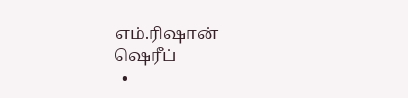எம்.ரிஷான் ஷெரீப்
  •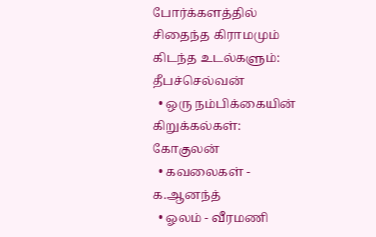போர்க்களத்தில் சிதைந்த கிராமமும் கிடந்த உடல்களும்: தீபச்செல்வன்
  • ஒரு நம்பிக்கையின் கிறுக்கல்கள்: கோகுலன்
  • கவலைகள் - க.ஆனந்த்
  • ஓலம் - வீரமணி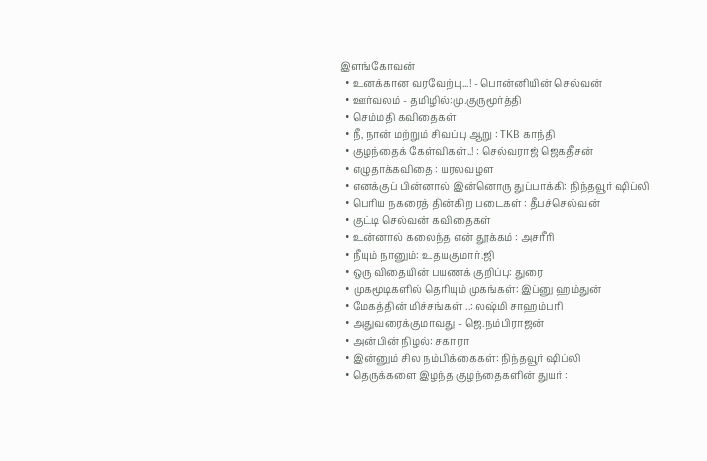இளங்கோவன்
  • உனக்கான வரவேற்பு...! - பொன்னியின் செல்வன்
  • ஊர்வலம் - தமிழில்:மு.குருமூர்த்தி
  • செம்மதி கவிதைகள்
  • நீ, நான் மற்றும் சிவப்பு ஆறு : TKB காந்தி
  • குழந்தைக் கேள்விகள்..! : செல்வராஜ் ஜெகதீசன்
  • எழுதாக்கவிதை : யரலவழள
  • எனக்குப் பின்னால் இன்னொரு துப்பாக்கி: நிந்தவூர் ஷிப்லி
  • பெரிய நகரைத் தின்கிற படைகள் : தீபச்செல்வன்
  • குட்டி செல்வன் கவிதைகள்
  • உன்னால் கலைந்த என் தூக்கம் : அசரீரி
  • நீயும் நானும்: உதயகுமார்.ஜி
  • ஒரு விதையின் பயணக் குறிப்பு: துரை
  • முகமூடிகளில் தெரியும் முகங்கள்: இப்னு ஹம்துன்
  • மேகத்தின் மிச்சங்கள் ..: லஷ்மி சாஹம்பரி
  • அதுவரைக்குமாவது - ஜெ.நம்பிராஜன்
  • அன்பின் நிழல்: சகாரா
  • இன்னும் சில நம்பிக்கைகள்: நிந்தவூர் ஷிப்லி
  • தெருக்களை இழந்த குழந்தைகளின் துயர் :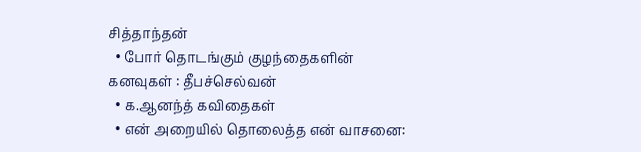சித்தாந்தன்
  • போர் தொடங்கும் குழந்தைகளின் கனவுகள் : தீபச்செல்வன்
  • க.ஆனந்த் கவிதைகள்
  • என் அறையில் தொலைத்த என் வாசனை: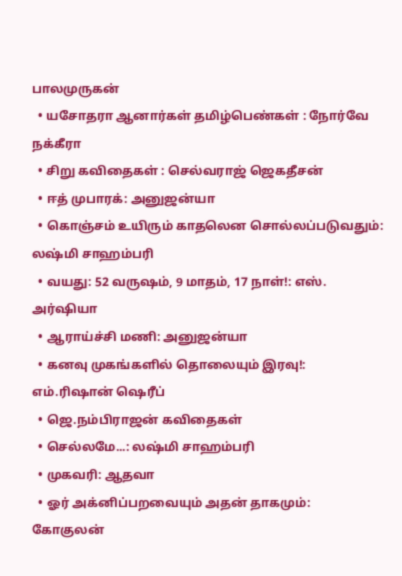பாலமுருகன்
  • யசோதரா ஆனார்கள் தமிழ்பெண்கள் : நோர்வே நக்கீரா
  • சிறு கவிதைகள் : செல்வராஜ் ஜெகதீசன்
  • ஈத் முபாரக்: அனுஜன்யா
  • கொஞ்சம் உயிரும் காதலென சொல்லப்படுவதும்: லஷ்மி சாஹம்பரி
  • வயது: 52 வருஷம், 9 மாதம், 17 நாள்!: எஸ். அர்ஷியா
  • ஆராய்ச்சி மணி: அனுஜன்யா
  • கனவு முகங்களில் தொலையும் இரவு!: எம்.ரிஷான் ஷெரீப்
  • ஜெ.நம்பிராஜன் கவிதைகள்
  • செல்லமே...: லஷ்மி சாஹம்பரி
  • முகவரி: ஆதவா
  • ஓர் அக்னிப்பறவையும் அதன் தாகமும்: கோகுலன்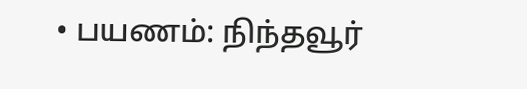• பயணம்: நிந்தவூர்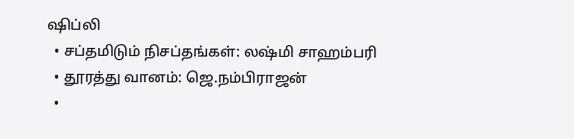ஷிப்லி
  • சப்தமிடும் நிசப்தங்கள்: லஷ்மி சாஹம்பரி
  • தூரத்து வானம்: ஜெ.நம்பிராஜன்
  •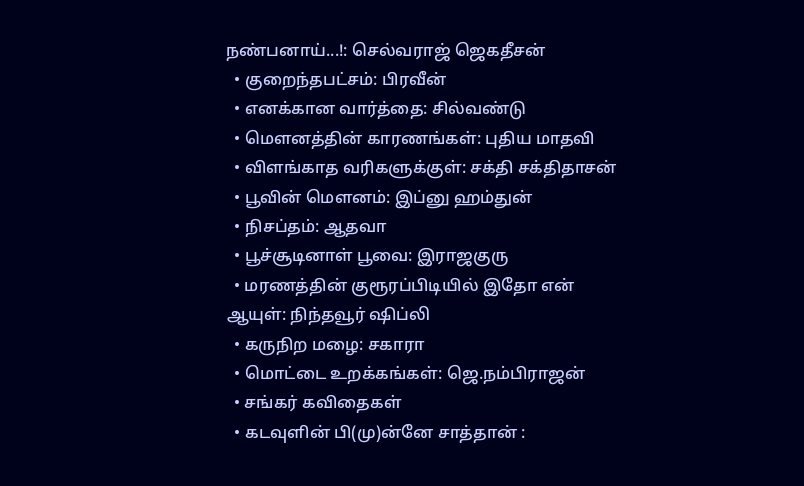நண்பனாய்...!: செல்வராஜ் ஜெகதீசன்
  • குறைந்தபட்சம்: பிரவீன்
  • எனக்கான வார்த்தை: சில்வண்டு
  • மௌனத்தின் காரணங்கள்: புதிய மாதவி
  • விளங்காத வரிகளுக்குள்: சக்தி சக்திதாசன்
  • பூவின் மெளனம்: இப்னு ஹம்துன்
  • நிசப்தம்: ஆதவா
  • பூச்சூடினாள் பூவை: இராஜகுரு
  • மரணத்தின் குரூரப்பிடியில் இதோ என் ஆயுள்: நிந்தவூர் ஷிப்லி
  • கருநிற மழை: சகாரா
  • மொட்டை உறக்கங்கள்: ஜெ.நம்பிராஜன்
  • சங்கர் கவிதைகள்
  • கடவுளின் பி(மு)ன்னே சாத்தான் :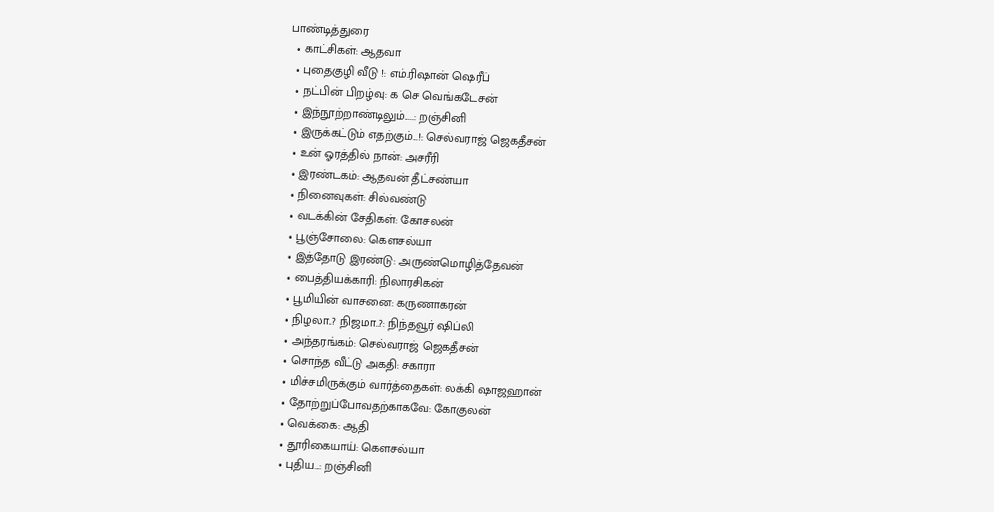பாண்டித்துரை
  • காட்சிகள்: ஆதவா
  • புதைகுழி வீடு !: எம்.ரிஷான் ஷெரீப்
  • நட்பின் பிறழ்வு: க செ வெங்கடேசன்
  • இந்நூற்றாண்டிலும்.....: றஞ்சினி
  • இருக்கட்டும் எதற்கும்...!: செல்வராஜ் ஜெகதீசன்
  • உன் ஓரத்தில் நான்: அசரீரி
  • இரண்டகம்: ஆதவன் தீட்சண்யா
  • நினைவுகள்: சில்வண்டு
  • வடக்கின் சேதிகள்: கோசலன்
  • பூஞ்சோலை: கௌசல்யா
  • இத்தோடு இரண்டு: அருண்மொழித்தேவன்
  • பைத்தியக்காரி: நிலாரசிகன்
  • பூமியின் வாசனை: கருணாகரன்
  • நிழலா..? நிஜமா..?: நிந்தவூர் ஷிப்லி
  • அந்தரங்கம்: செல்வராஜ் ஜெகதீசன்
  • சொந்த வீட்டு அகதி: சகாரா
  • மிச்சமிருக்கும் வார்த்தைகள்: லக்கி ஷாஜஹான்
  • தோற்றுப்போவதற்காகவே: கோகுலன்
  • வெக்கை: ஆதி
  • தூரிகையாய்: கௌசல்யா
  • புதிய...: றஞ்சினி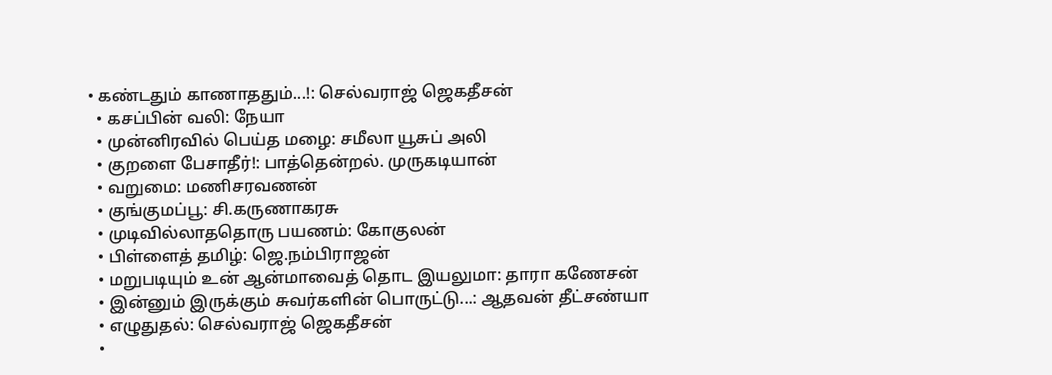• கண்டதும் காணாததும்...!: செல்வராஜ் ஜெகதீசன்
  • கசப்பின் வலி: நேயா
  • முன்னிரவில் பெய்த மழை: சமீலா யூசுப் அலி
  • குறளை பேசாதீர்!: பாத்தென்றல். முருகடியான்
  • வறுமை: மணிசரவணன்
  • குங்குமப்பூ: சி.கருணாகரசு
  • முடிவில்லாததொரு பயணம்: கோகுலன்
  • பிள்ளைத் தமிழ்: ஜெ.நம்பிராஜன்
  • மறுபடியும் உன் ஆன்மாவைத் தொட இயலுமா: தாரா கணேசன்
  • இன்னும் இருக்கும் சுவர்களின் பொருட்டு...: ஆதவன் தீட்சண்யா
  • எழுதுதல்: செல்வராஜ் ஜெகதீசன்
  •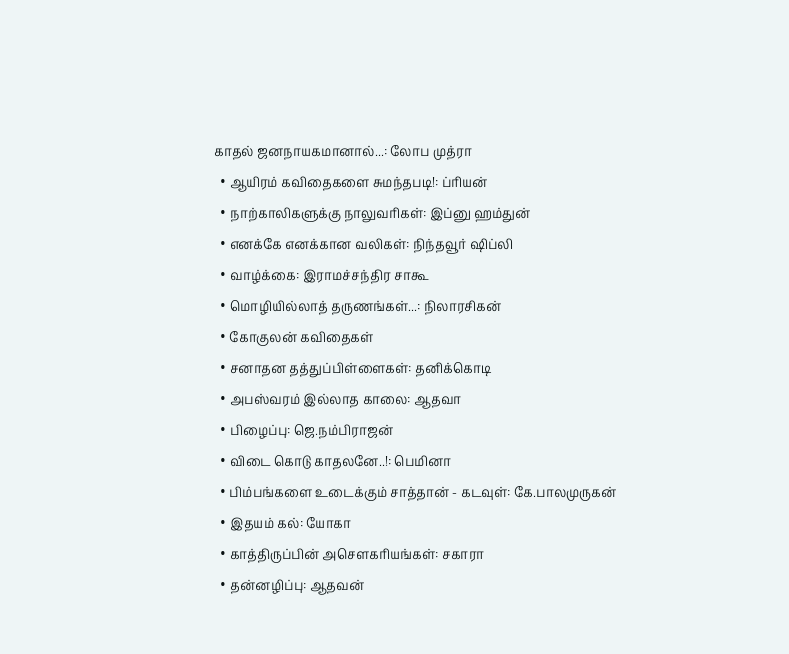காதல் ஜனநாயகமானால்...: லோப முத்ரா
  • ஆயிரம் கவிதைகளை சுமந்தபடி!: ப்ரியன்
  • நாற்காலிகளுக்கு நாலுவரிகள்: இப்னு ஹம்துன்
  • எனக்கே எனக்கான வலிகள்: நிந்தவூர் ஷிப்லி
  • வாழ்க்கை: இராமச்சந்திர சாகூ
  • மொழியில்லாத் தருணங்கள்...: நிலாரசிகன்
  • கோகுலன் கவிதைகள்
  • சனாதன தத்துப்பிள்ளைகள்: தனிக்கொடி
  • அபஸ்வரம் இல்லாத காலை: ஆதவா
  • பிழைப்பு: ஜெ.நம்பிராஜன்
  • விடை கொடு காதலனே..!: பெமினா
  • பிம்பங்களை உடைக்கும் சாத்தான் - கடவுள்: கே.பாலமுருகன்
  • இதயம் கல்: யோகா
  • காத்திருப்பின் அசெளகரியங்கள்: சகாரா
  • தன்னழிப்பு: ஆதவன்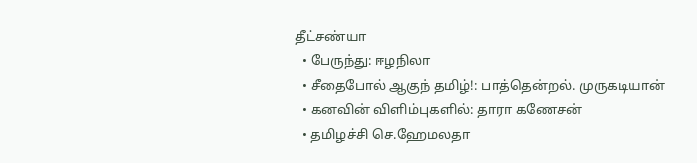தீட்சண்யா
  • பேருந்து: ஈழநிலா
  • சீதைபோல் ஆகுந் தமிழ்!: பாத்தென்றல். முருகடியான்
  • கனவின் விளிம்புகளில்: தாரா கணேசன்
  • தமிழச்சி செ.ஹேமலதா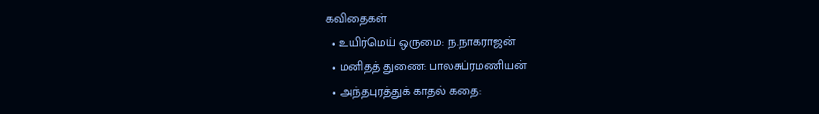கவிதைகள்
  • உயிர்மெய் ஒருமை: ந.நாகராஜன்
  • மனிதத் துணை: பாலசுப்ரமணியன்
  • அந்தபுரத்துக் காதல் கதை: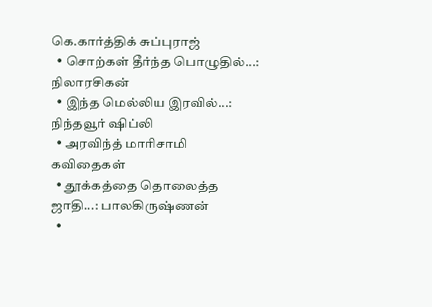கெ.கார்த்திக் சுப்புராஜ்
  • சொற்கள் தீர்ந்த பொழுதில்...: நிலாரசிகன்
  • இந்த மெல்லிய இரவில்...: நிந்தவூர் ஷிப்லி
  • அரவிந்த் மாரிசாமி கவிதைகள்
  • தூக்கத்தை தொலைத்த ஜாதி...: பாலகிருஷ்ணன்
  •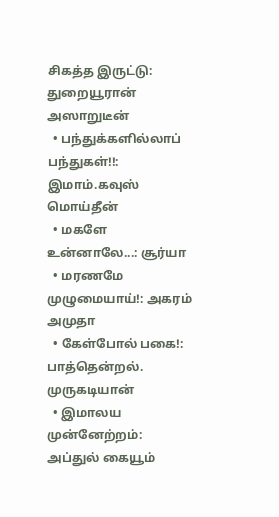சிகத்த இருட்டு: துறையூரான் அஸாறுடீன்
  • பந்துக்களில்லாப் பந்துகள்!!: இமாம்.கவுஸ் மொய்தீன்
  • மகளே உன்னாலே...: சூர்யா
  • மரணமே முழுமையாய்!: அகரம் அமுதா
  • கேள்போல் பகை!: பாத்தென்றல். முருகடியான்
  • இமாலய முன்னேற்றம்: அப்துல் கையூம்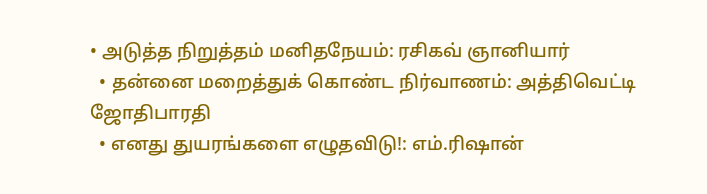• அடுத்த நிறுத்தம் மனிதநேயம்: ரசிகவ் ஞானியார்
  • தன்னை மறைத்துக் கொண்ட நிர்வாணம்: அத்திவெட்டி ஜோதிபாரதி
  • எனது துயரங்களை எழுதவிடு!: எம்.ரிஷான்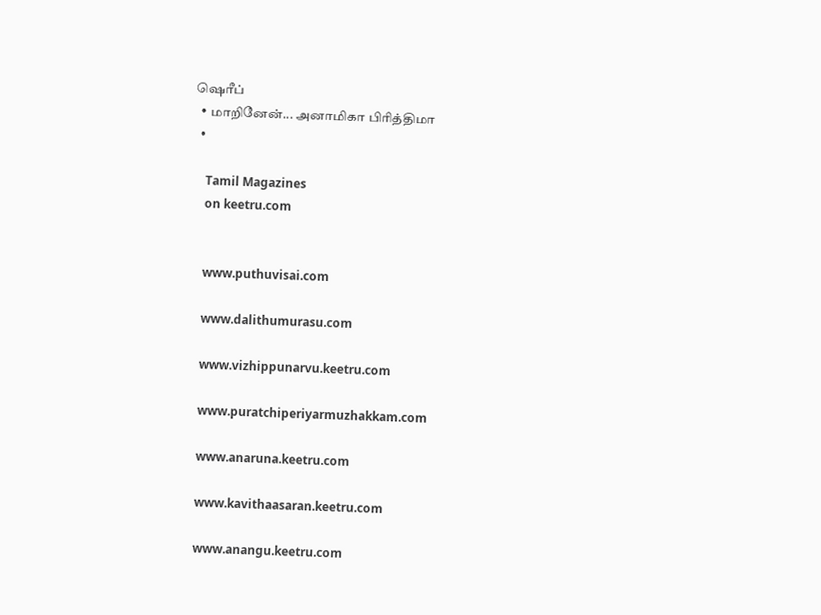ஷெரீப்
  • மாறினேன்... அனாமிகா பிரித்திமா
  •

    Tamil Magazines
    on keetru.com


    www.puthuvisai.com

    www.dalithumurasu.com

    www.vizhippunarvu.keetru.com

    www.puratchiperiyarmuzhakkam.com

    www.anaruna.keetru.com

    www.kavithaasaran.keetru.com

    www.anangu.keetru.com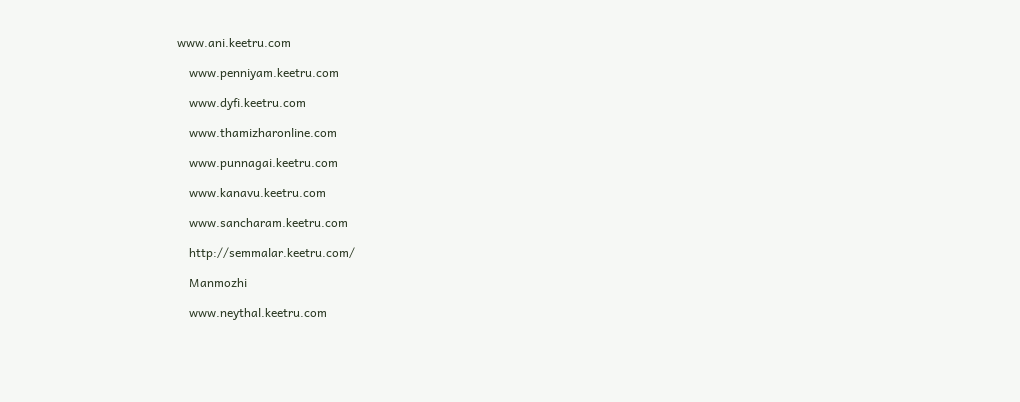www.ani.keetru.com

    www.penniyam.keetru.com

    www.dyfi.keetru.com

    www.thamizharonline.com

    www.punnagai.keetru.com

    www.kanavu.keetru.com

    www.sancharam.keetru.com

    http://semmalar.keetru.com/

    Manmozhi

    www.neythal.keetru.com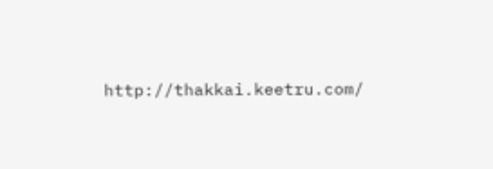http://thakkai.keetru.com/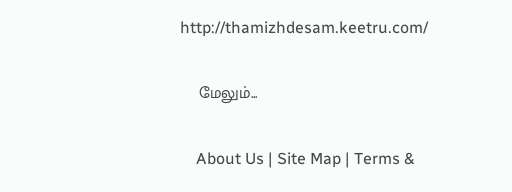http://thamizhdesam.keetru.com/

    மேலும்...

    About Us | Site Map | Terms &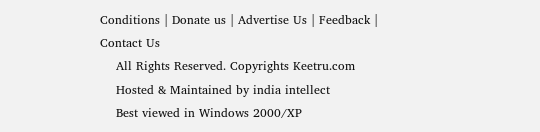Conditions | Donate us | Advertise Us | Feedback | Contact Us
    All Rights Reserved. Copyrights Keetru.com
    Hosted & Maintained by india intellect
    Best viewed in Windows 2000/XP